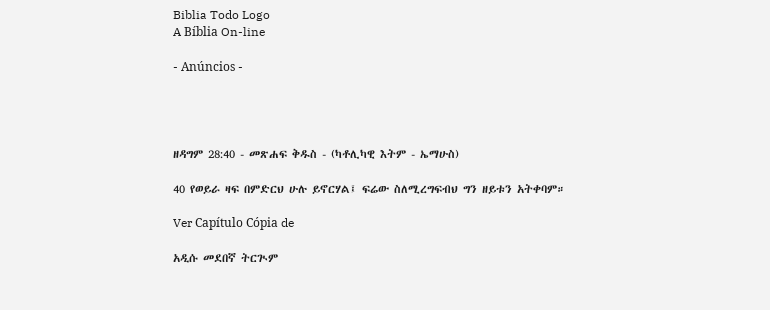Biblia Todo Logo
A Bíblia On-line

- Anúncios -




ዘዳግም 28:40 - መጽሐፍ ቅዱስ - (ካቶሊካዊ እትም - ኤማሁስ)

40 የወይራ ዛፍ በምድርህ ሁሉ ይኖርሃል፤ ፍሬው ስለሚረግፍብህ ግን ዘይቱን አትቀባም።

Ver Capítulo Cópia de

አዲሱ መደበኛ ትርጒም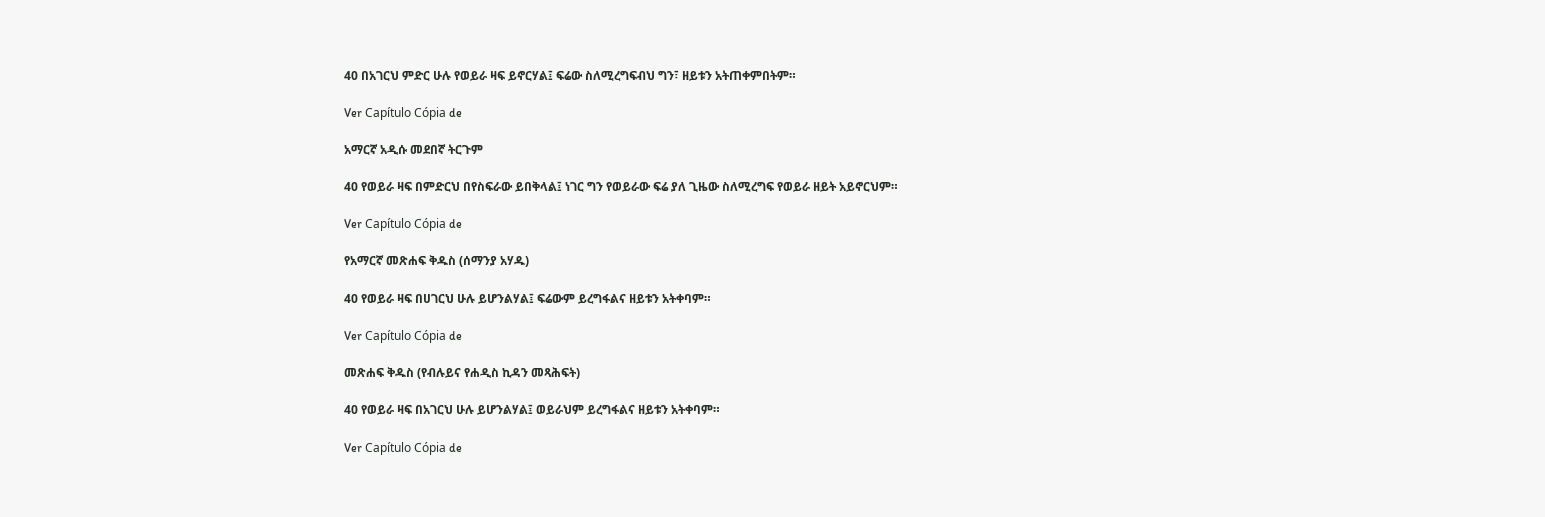40 በአገርህ ምድር ሁሉ የወይራ ዛፍ ይኖርሃል፤ ፍሬው ስለሚረግፍብህ ግን፣ ዘይቱን አትጠቀምበትም።

Ver Capítulo Cópia de

አማርኛ አዲሱ መደበኛ ትርጉም

40 የወይራ ዛፍ በምድርህ በየስፍራው ይበቅላል፤ ነገር ግን የወይራው ፍሬ ያለ ጊዜው ስለሚረግፍ የወይራ ዘይት አይኖርህም።

Ver Capítulo Cópia de

የአማርኛ መጽሐፍ ቅዱስ (ሰማንያ አሃዱ)

40 የወይራ ዛፍ በሀገርህ ሁሉ ይሆንልሃል፤ ፍሬውም ይረግፋልና ዘይቱን አትቀባም።

Ver Capítulo Cópia de

መጽሐፍ ቅዱስ (የብሉይና የሐዲስ ኪዳን መጻሕፍት)

40 የወይራ ዛፍ በአገርህ ሁሉ ይሆንልሃል፤ ወይራህም ይረግፋልና ዘይቱን አትቀባም።

Ver Capítulo Cópia de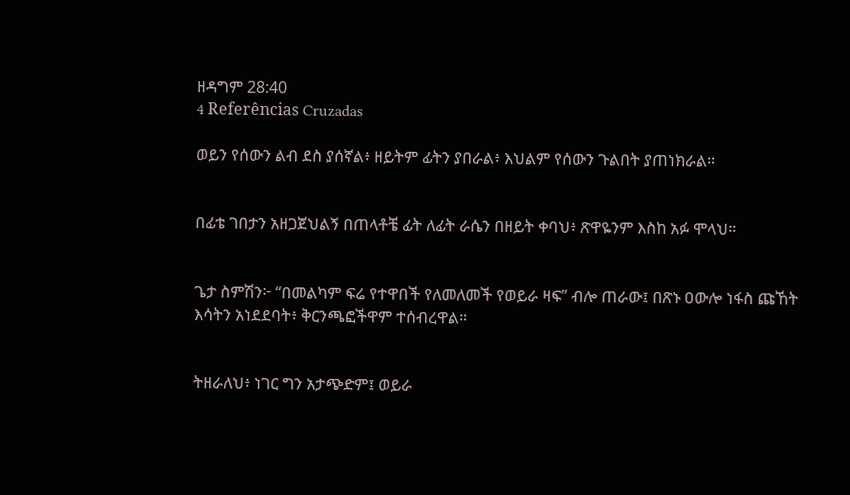ዘዳግም 28:40
4 Referências Cruzadas

ወይን የሰውን ልብ ደስ ያሰኛል፥ ዘይትም ፊትን ያበራል፥ እህልም የሰውን ጉልበት ያጠነክራል።


በፊቴ ገበታን አዘጋጀህልኝ በጠላቶቼ ፊት ለፊት ራሴን በዘይት ቀባህ፥ ጽዋዬንም እስከ አፉ ሞላህ።


ጌታ ስምሽን፦ “በመልካም ፍሬ የተዋበች የለመለመች የወይራ ዛፍ” ብሎ ጠራው፤ በጽኑ ዐውሎ ነፋስ ጩኸት እሳትን አነደደባት፥ ቅርንጫፎችዋም ተሰብረዋል።


ትዘራለህ፥ ነገር ግን አታጭድም፤ ወይራ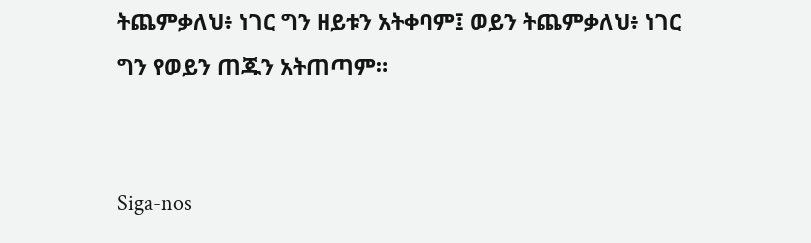ትጨምቃለህ፥ ነገር ግን ዘይቱን አትቀባም፤ ወይን ትጨምቃለህ፥ ነገር ግን የወይን ጠጁን አትጠጣም።


Siga-nos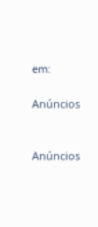em:

Anúncios


Anúncios